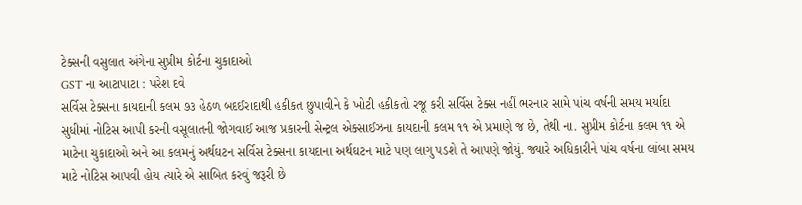ટેક્સની વસુલાત અંગેના સુપ્રીમ કોર્ટના ચુકાદાઓ
GST ના આટાપાટા : પરેશ દવે
સર્વિસ ટેક્સના કાયદાની કલમ ૭૩ હેઠળ બદઈરાદાથી હકીકત છુપાવીને કે ખોટી હકીકતો રજૂ કરી સર્વિસ ટેક્સ નહીં ભરનાર સામે પાંચ વર્ષની સમય મર્યાદા સુધીમાં નોટિસ આપી કરની વસૂલાતની જોગવાઈ આજ પ્રકારની સેન્ટ્રલ એક્સાઈઝના કાયદાની કલમ ૧૧ એ પ્રમાણે જ છે, તેથી ના. સુપ્રીમ કોર્ટના કલમ ૧૧ એ માટેના ચુકાદાઓ અને આ કલમનું અર્થઘટન સર્વિસ ટેક્સના કાયદાના અર્થઘટન માટે પણ લાગુ પડશે તે આપણે જોયું. જ્યારે અધિકારીને પાંચ વર્ષના લાંબા સમય માટે નોટિસ આપવી હોય ત્યારે એ સાબિત કરવું જરૂરી છે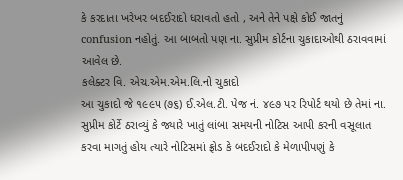કે કરદાતા ખરેખર બદઈરાદો ધરાવતો હતો , અને તેને પક્ષે કોઈ જાતનું confusion નહોતું. આ બાબતો પણ ના. સુપ્રીમ કોર્ટના ચુકાદાઓથી ઠરાવવામાં આવેલ છે.
કલેક્ટર વિ. એચ.એમ.એમ.લિ.નો ચુકાદો
આ ચુકાદો જે ૧૯૯૫ (૭૬) ઈ.એલ.ટી. પેજ નં. ૪૯૭ પર રિપોર્ટ થયો છે તેમાં ના. સુપ્રીમ કોર્ટે ઠરાવ્યું કે જ્યારે ખાતું લાંબા સમયની નોટિસ આપી કરની વસૂલાત કરવા માગતું હોય ત્યારે નોટિસમાં ફ્રોડ કે બદઈરાદો કે મેળાપીપણું કે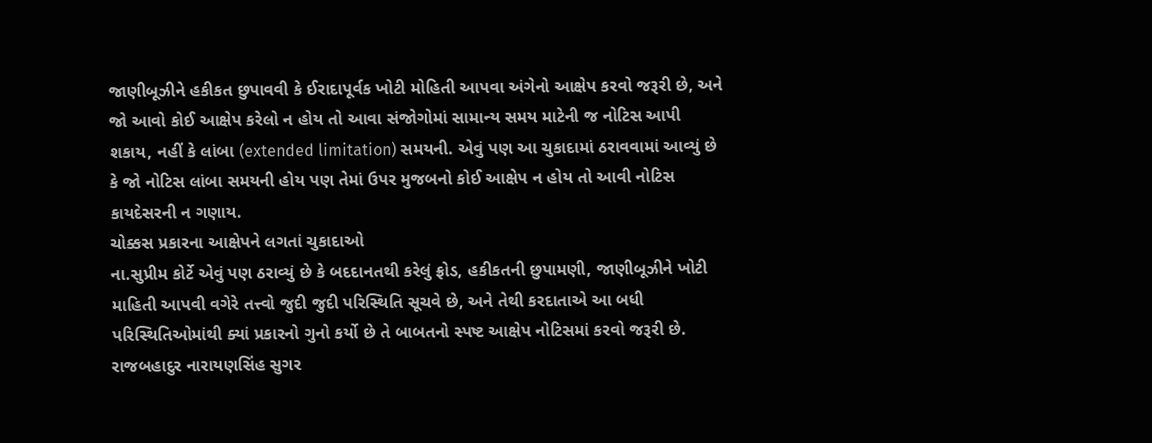જાણીબૂઝીને હકીકત છુપાવવી કે ઈરાદાપૂર્વક ખોટી મોહિતી આપવા અંગેનો આક્ષેપ કરવો જરૂરી છે, અને જો આવો કોઈ આક્ષેપ કરેલો ન હોય તો આવા સંજોગોમાં સામાન્ય સમય માટેની જ નોટિસ આપી શકાય, નહીં કે લાંબા (extended limitation) સમયની. એવું પણ આ ચુકાદામાં ઠરાવવામાં આવ્યું છે કે જો નોટિસ લાંબા સમયની હોય પણ તેમાં ઉપર મુજબનો કોઈ આક્ષેપ ન હોય તો આવી નોટિસ કાયદેસરની ન ગણાય.
ચોક્કસ પ્રકારના આક્ષેપને લગતાં ચુકાદાઓ
ના.સુપ્રીમ કોર્ટે એવું પણ ઠરાવ્યું છે કે બદદાનતથી કરેલું ફ્રોડ, હકીકતની છુપામણી, જાણીબૂઝીને ખોટી માહિતી આપવી વગેરે તત્ત્વો જુદી જુદી પરિસ્થિતિ સૂચવે છે, અને તેથી કરદાતાએ આ બધી પરિસ્થિતિઓમાંથી ક્યાં પ્રકારનો ગુનો કર્યો છે તે બાબતનો સ્પષ્ટ આક્ષેપ નોટિસમાં કરવો જરૂરી છે.
રાજબહાદુર નારાયણસિંહ સુગર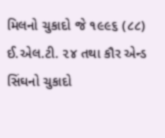મિલનો ચુકાદો જે ૧૯૯૬ (૮૮) ઈ.એલ.ટી. ૨૪ તથા કૌર એન્ડ સિંઘનો ચુકાદો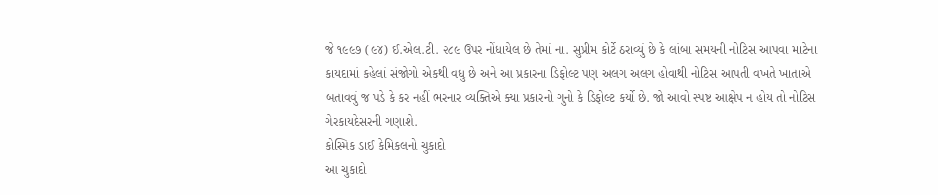જે ૧૯૯૭ (૯૪) ઈ.એલ.ટી. ૨૮૯ ઉપર નોંધાયેલ છે તેમાં ના. સુપ્રીમ કોર્ટે ઠરાવ્યું છે કે લાંબા સમયની નોટિસ આપવા માટેના કાયદામાં કહેલાં સંજોગો એકથી વધુ છે અને આ પ્રકારના ડિફોલ્ટ પણ અલગ અલગ હોવાથી નોટિસ આપતી વખતે ખાતાએ બતાવવું જ પડે કે કર નહીં ભરનાર વ્યક્તિએ ક્યા પ્રકારનો ગુનો કે ડિફોલ્ટ કર્યો છે. જો આવો સ્પષ્ટ આક્ષેપ ન હોય તો નોટિસ ગેરકાયદેસરની ગણાશે.
કોસ્મિક ડાઈ કેમિકલનો ચુકાદો
આ ચુકાદો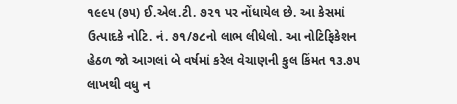૧૯૯૫ (૭૫) ઈ.એલ.ટી. ૭૨૧ પર નોંધાયેલ છે. આ કેસમાં ઉત્પાદકે નોટિ. નં. ૭૧/૭૮નો લાભ લીધેલો. આ નોટિફિકેશન હેઠળ જો આગલાં બે વર્ષમાં કરેલ વેચાણની કુલ કિંમત ૧૩.૭૫ લાખથી વધુ ન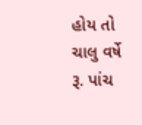હોય તો ચાલુ વર્ષે રૂ. પાંચ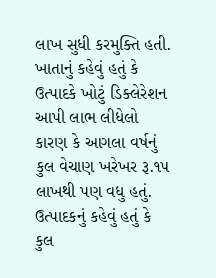લાખ સુધી કરમુક્તિ હતી. ખાતાનું કહેવું હતું કે ઉત્પાદકે ખોટું ડિક્લેરેશન આપી લાભ લીધેલો કારણ કે આગલા વર્ષનું કુલ વેચાણ ખરેખર રૂ.૧૫ લાખથી પણ વધુ હતું. ઉત્પાદકનું કહેવું હતું કે કુલ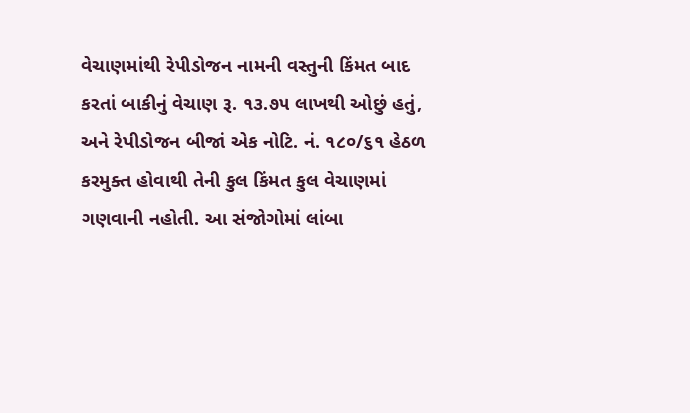વેચાણમાંથી રેપીડોજન નામની વસ્તુની કિંમત બાદ કરતાં બાકીનું વેચાણ રૂ. ૧૩.૭૫ લાખથી ઓછું હતું, અને રેપીડોજન બીજાં એક નોટિ. નં. ૧૮૦/૬૧ હેઠળ કરમુક્ત હોવાથી તેની કુલ કિંમત કુલ વેચાણમાં ગણવાની નહોતી. આ સંજોગોમાં લાંબા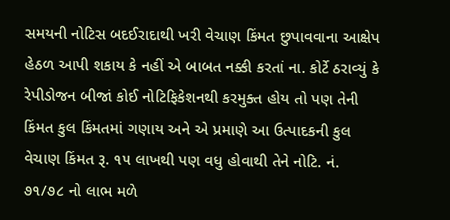સમયની નોટિસ બદઈરાદાથી ખરી વેચાણ કિંમત છુપાવવાના આક્ષેપ હેઠળ આપી શકાય કે નહીં એ બાબત નક્કી કરતાં ના. કોર્ટે ઠરાવ્યું કે રેપીડોજન બીજાં કોઈ નોટિફિકેશનથી કરમુક્ત હોય તો પણ તેની કિંમત કુલ કિંમતમાં ગણાય અને એ પ્રમાણે આ ઉત્પાદકની કુલ વેચાણ કિંમત રૂ. ૧૫ લાખથી પણ વધુ હોવાથી તેને નોટિ. નં. ૭૧/૭૮ નો લાભ મળે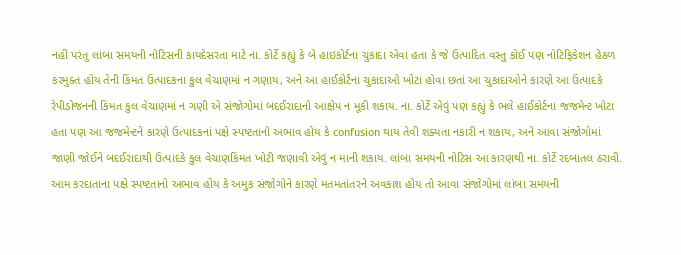નહીં પરંતુ લાંબા સમયની નોટિસની કાયદેસરતા માટે ના. કોર્ટે કહ્યું કે બે હાઇકોર્ટના ચુકાદા એવા હતા કે જે ઉત્પાદિત વસ્તુ કોઈ પણ નોટિફિકેશન હેઠળ કરમુક્ત હોય તેની કિંમત ઉત્પાદકના કુલ વેચાણમાં ન ગણાય, અને આ હાઈકોર્ટના ચુકાદાઓ ખોટા હોવા છતાં આ ચુકાદાઓને કારણે આ ઉત્પાદકે રેપીડોજનની કિંમત કુલ વેચાણમાં ન ગણી એ સંજોગોમાં બદઈરાદાનો આક્ષેપ ન મૂકી શકાય. ના. કોર્ટે એવું પણ કહ્યું કે ભલે હાઈકોર્ટના જજમેન્ટ ખોટા હતા પણ આ જજમેન્ટને કારણે ઉત્પાદકનાં પક્ષે સ્પષ્ટતાનો અભાવ હોય કે confusion થાય તેવી શક્યતા નકારી ન શકાય, અને આવા સંજોગોમાં જાણી જોઈને બદઈરાદાથી ઉત્પાદકે કુલ વેચાણકિંમત ખોટી જણાવી એવું ન માની શકાય. લાંબા સમયની નોટિસ આ કારણથી ના. કોર્ટે રદબાતલ ઠરાવી. આમ કરદાતાના પક્ષે સ્પષ્ટતાનો અભાવ હોય કે અમુક સંજોગોને કારણે મતમતાંતરને અવકાશ હોય તો આવા સંજોગોમાં લાંબા સમયની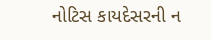નોટિસ કાયદેસરની ન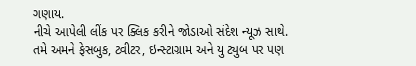ગણાય.
નીચે આપેલી લીંક પર ક્લિક કરીને જોડાઓ સંદેશ ન્યૂઝ સાથે.
તમે અમને ફેસબુક, ટ્વીટર, ઇન્સ્ટાગ્રામ અને યુ ટ્યુબ પર પણ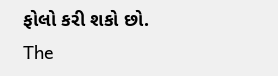ફોલો કરી શકો છો.
The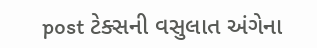post ટેક્સની વસુલાત અંગેના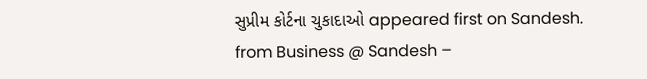સુપ્રીમ કોર્ટના ચુકાદાઓ appeared first on Sandesh.
from Business @ Sandesh –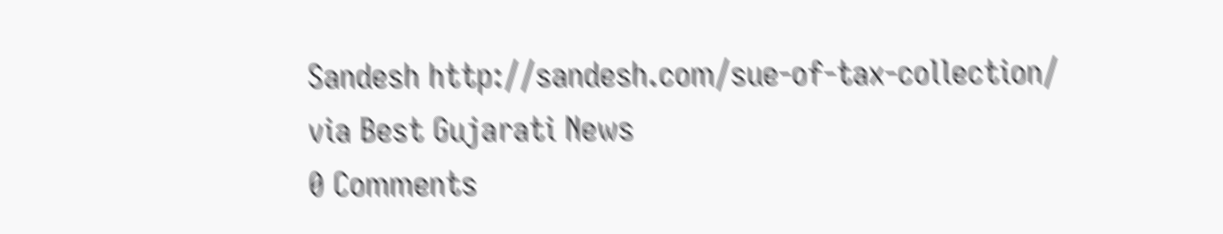Sandesh http://sandesh.com/sue-of-tax-collection/
via Best Gujarati News
0 Comments